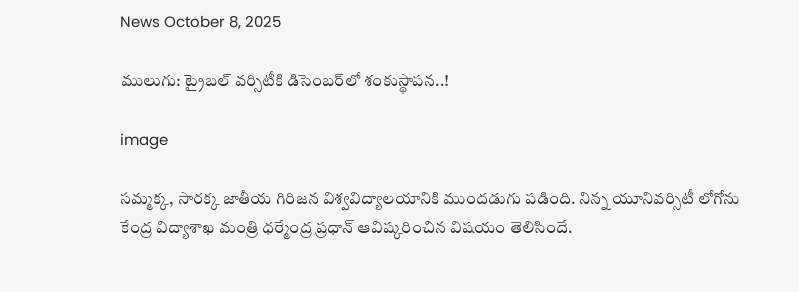News October 8, 2025

ములుగు: ట్రైబల్ వర్సిటీకి డిసెంబర్‌లో శంకుస్థాపన..!

image

సమ్మక్క, సారక్క జాతీయ గిరిజన విశ్వవిద్యాలయానికి ముందడుగు పడింది. నిన్న యూనివర్సిటీ లోగోను కేంద్ర విద్యాశాఖ మంత్రి ధర్మేంద్ర ప్రధాన్ ఆవిష్కరించిన విషయం తెలిసిందే.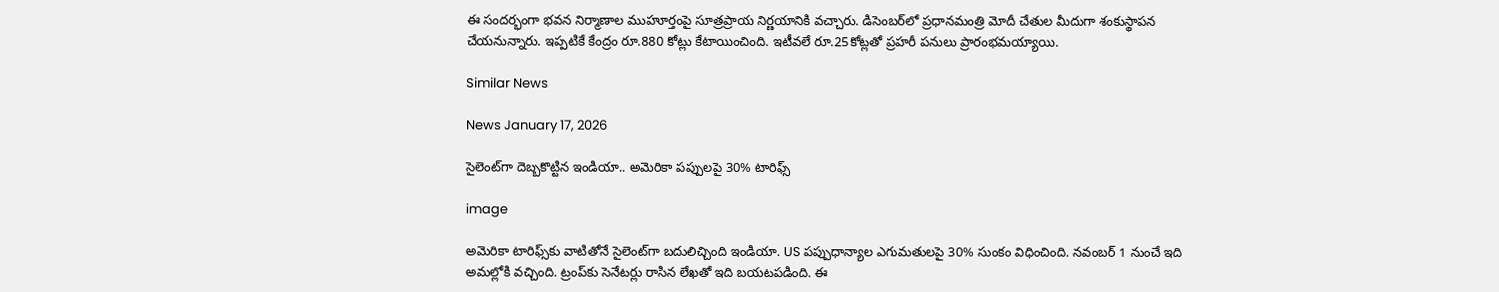ఈ సందర్భంగా భవన నిర్మాణాల ముహూర్తంపై సూత్రప్రాయ నిర్ణయానికి వచ్చారు. డిసెంబర్‌లో ప్రధానమంత్రి మోదీ చేతుల మీదుగా శంకుస్థాపన చేయనున్నారు. ఇప్పటికే కేంద్రం రూ.880 కోట్లు కేటాయించింది. ఇటీవలే రూ.25కోట్లతో ప్రహరీ పనులు ప్రారంభమయ్యాయి.

Similar News

News January 17, 2026

సైలెంట్‌గా దెబ్బకొట్టిన ఇండియా.. అమెరికా పప్పులపై 30% టారిఫ్స్

image

అమెరికా టారిఫ్స్‌కు వాటితోనే సైలెంట్‌గా బదులిచ్చింది ఇండియా. US పప్పుధాన్యాల ఎగుమతులపై 30% సుంకం విధించింది. నవంబర్ 1 నుంచే ఇది అమల్లోకి వచ్చింది. ట్రంప్‌కు సెనేటర్లు రాసిన లేఖతో ఇది బయటపడింది. ఈ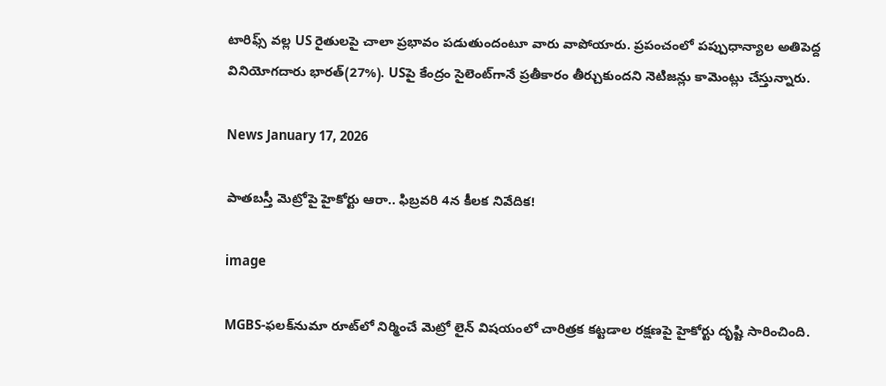టారిఫ్స్ వల్ల US రైతులపై చాలా ప్రభావం పడుతుందంటూ వారు వాపోయారు. ప్రపంచంలో పప్పుధాన్యాల అతిపెద్ద వినియోగదారు భారత్(27%). USపై కేంద్రం సైలెంట్‌గానే ప్రతీకారం తీర్చుకుందని నెటిజన్లు కామెంట్లు చేస్తున్నారు.

News January 17, 2026

పాతబస్తీ మెట్రోపై హైకోర్టు ఆరా.. ఫిబ్రవరి 4న కీలక నివేదిక!

image

MGBS-ఫలక్‌నుమా రూట్‌లో నిర్మించే మెట్రో లైన్‌ విషయంలో చారిత్రక కట్టడాల రక్షణపై హైకోర్టు దృష్టి సారించింది.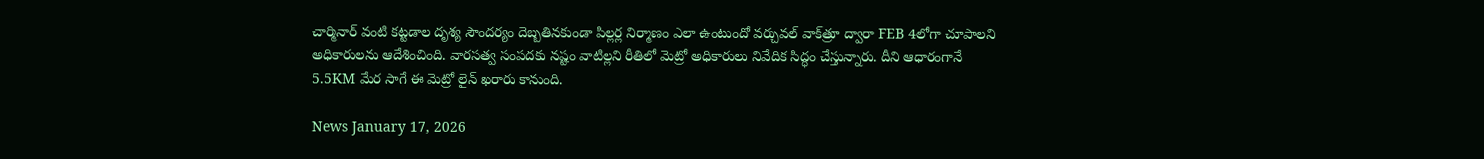చార్మినార్ వంటి కట్టడాల దృశ్య సౌందర్యం దెబ్బతినకుండా పిల్లర్ల నిర్మాణం ఎలా ఉంటుందో వర్చువల్ వాక్‌త్రూ ద్వారా FEB 4లోగా చూపాలని అధికారులను ఆదేశించింది. వారసత్వ సంపదకు నష్టం వాటిల్లని రీతిలో మెట్రో అధికారులు నివేదిక సిద్ధం చేస్తున్నారు. దీని ఆధారంగానే 5.5KM మేర సాగే ఈ మెట్రో లైన్ ఖరారు కానుంది.

News January 17, 2026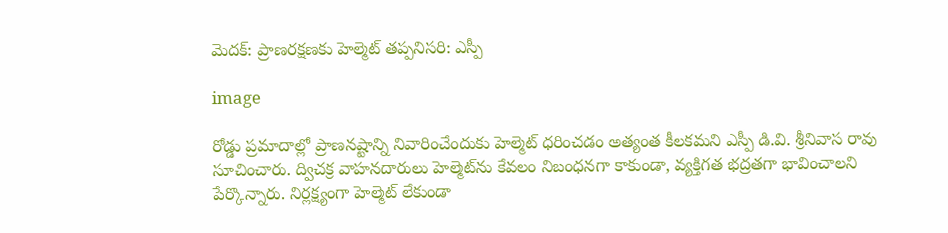మెదక్: ప్రాణరక్షణకు హెల్మెట్ తప్పనిసరి: ఎస్పీ

image

రోడ్డు ప్రమాదాల్లో ప్రాణనష్టాన్ని నివారించేందుకు హెల్మెట్ ధరించడం అత్యంత కీలకమని ఎస్పీ డి.వి. శ్రీనివాస రావు సూచించారు. ద్విచక్ర వాహనదారులు హెల్మెట్‌ను కేవలం నిబంధనగా కాకుండా, వ్యక్తిగత భద్రతగా భావించాలని పేర్కొన్నారు. నిర్లక్ష్యంగా హెల్మెట్ లేకుండా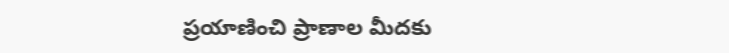ప్రయాణించి ప్రాణాల మీదకు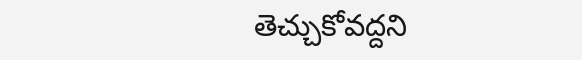తెచ్చుకోవద్దని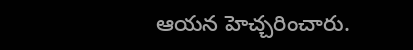ఆయన హెచ్చరించారు.